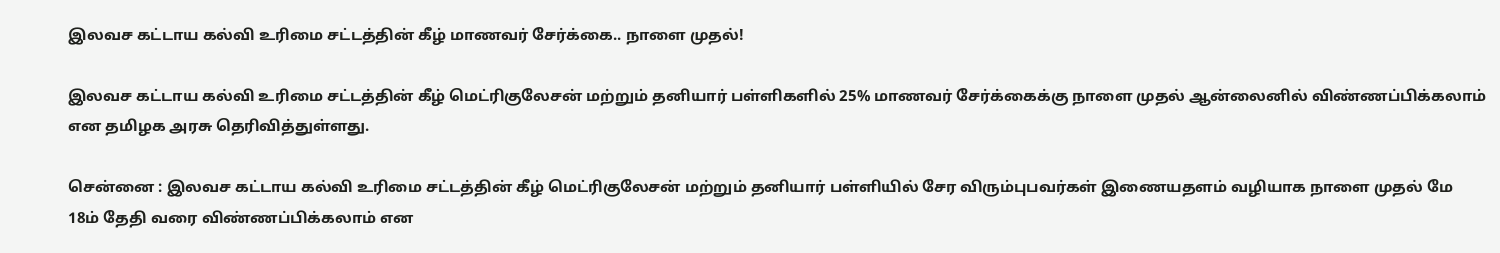இலவச கட்டாய கல்வி உரிமை சட்டத்தின் கீழ் மாணவர் சேர்க்கை.. நாளை முதல்!

இலவச கட்டாய கல்வி உரிமை சட்டத்தின் கீழ் மெட்ரிகுலேசன் மற்றும் தனியார் பள்ளிகளில் 25% மாணவர் சேர்க்கைக்கு நாளை முதல் ஆன்லைனில் விண்ணப்பிக்கலாம் என தமிழக அரசு தெரிவித்துள்ளது.

சென்னை : இலவச கட்டாய கல்வி உரிமை சட்டத்தின் கீழ் மெட்ரிகுலேசன் மற்றும் தனியார் பள்ளியில் சேர விரும்புபவர்கள் இணையதளம் வழியாக நாளை முதல் மே 18ம் தேதி வரை விண்ணப்பிக்கலாம் என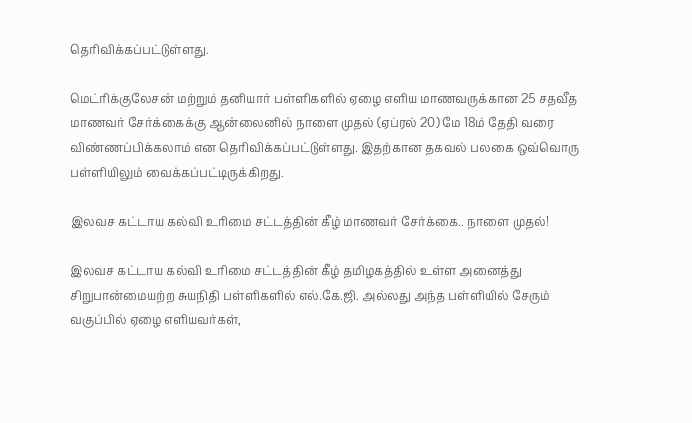தெரிவிக்கப்பட்டுள்ளது.

மெட்ரிக்குலேசன் மற்றும் தனியார் பள்ளிகளில் ஏழை எளிய மாணவருக்கான 25 சதவீத மாணவர் சேர்க்கைக்கு ஆன்லைனில் நாளை முதல் (ஏப்ரல் 20) மே 18ம் தேதி வரை விண்ணப்பிக்கலாம் என தெரிவிக்கப்பட்டுள்ளது. இதற்கான தகவல் பலகை ஒவ்வொரு பள்ளியிலும் வைக்கப்பட்டிருக்கிறது.

இலவச கட்டாய கல்வி உரிமை சட்டத்தின் கீழ் மாணவர் சேர்க்கை.. நாளை முதல்!

இலவச கட்டாய கல்வி உரிமை சட்டத்தின் கீழ் தமிழகத்தில் உள்ள அனைத்து சிறுபான்மையற்ற சுயநிதி பள்ளிகளில் எல்.கே.ஜி. அல்லது அந்த பள்ளியில் சேரும் வகுப்பில் ஏழை எளியவர்கள்,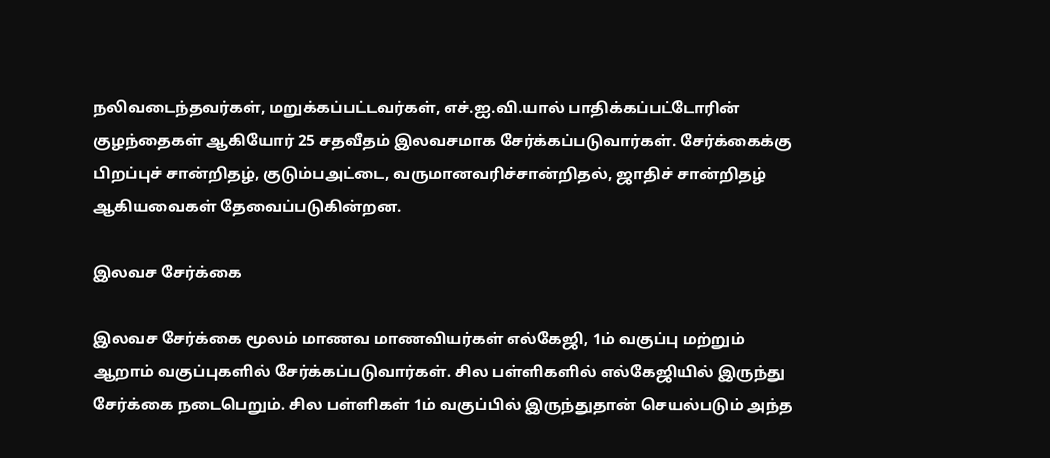நலிவடைந்தவர்கள், மறுக்கப்பட்டவர்கள், எச்.ஐ.வி.யால் பாதிக்கப்பட்டோரின் குழந்தைகள் ஆகியோர் 25 சதவீதம் இலவசமாக சேர்க்கப்படுவார்கள். சேர்க்கைக்கு பிறப்புச் சான்றிதழ், குடும்பஅட்டை, வருமானவரிச்சான்றிதல், ஜாதிச் சான்றிதழ் ஆகியவைகள் தேவைப்படுகின்றன.

இலவச சேர்க்கை

இலவச சேர்க்கை மூலம் மாணவ மாணவியர்கள் எல்கேஜி, 1ம் வகுப்பு மற்றும் ஆறாம் வகுப்புகளில் சேர்க்கப்படுவார்கள். சில பள்ளிகளில் எல்கேஜியில் இருந்து சேர்க்கை நடைபெறும். சில பள்ளிகள் 1ம் வகுப்பில் இருந்துதான் செயல்படும் அந்த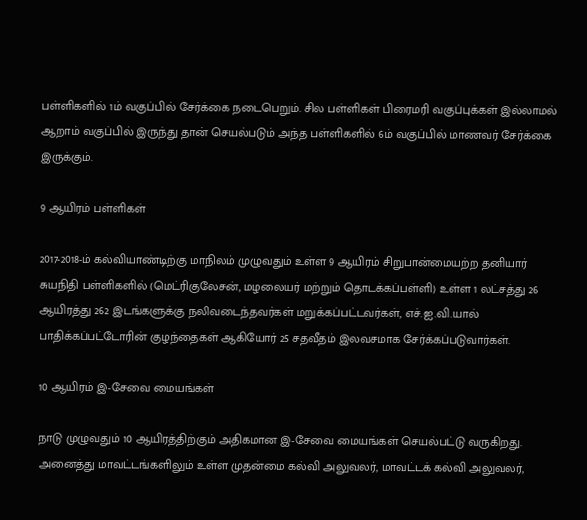பள்ளிகளில் 1ம் வகுப்பில் சேர்க்கை நடைபெறும். சில பள்ளிகள் பிரைமரி வகுப்புக்கள் இல்லாமல் ஆறாம் வகுப்பில் இருந்து தான் செயல்படும் அந்த பள்ளிகளில் 6ம் வகுப்பில் மாணவர் சேர்க்கை இருக்கும்.

9 ஆயிரம் பள்ளிகள்

2017-2018-ம் கல்வியாண்டிற்கு மாநிலம் முழுவதும் உள்ள 9 ஆயிரம் சிறுபான்மையற்ற தனியார் சுயநிதி பள்ளிகளில் (மெட்ரிகுலேசன், மழலையர் மற்றும் தொடக்கப்பள்ளி) உள்ள 1 லட்சத்து 26 ஆயிரத்து 262 இடங்களுக்கு நலிவடைந்தவர்கள் மறுக்கப்பட்டவர்கள், எச்.ஐ.வி.யால் பாதிக்கப்பட்டோரின் குழந்தைகள் ஆகியோர் 25 சதவீதம் இலவசமாக சேர்க்கப்படுவார்கள்.

10 ஆயிரம் இ-சேவை மையங்கள்

நாடு முழுவதும் 10 ஆயிரத்திற்கும் அதிகமான இ-சேவை மையங்கள் செயல்பட்டு வருகிறது. அனைத்து மாவட்டங்களிலும் உள்ள முதன்மை கல்வி அலுவலர், மாவட்டக் கல்வி அலுவலர்,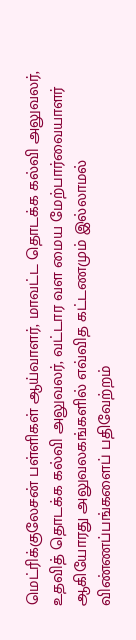மெட்ரிக்குலேசன் பள்ளிகள் ஆய்வாளர், மாவட்ட தொடக்க கல்வி அலுவலர், உதவித் தொடக்க கல்வி அலுவலர், வட்டார வள மைய மேற்பார்வையாளர் ஆகியோரது அலுவலகங்களில் எவ்வித கட்டணமும் இல்லாமல் விண்ணப்பங்களைப் பதிவேற்றம்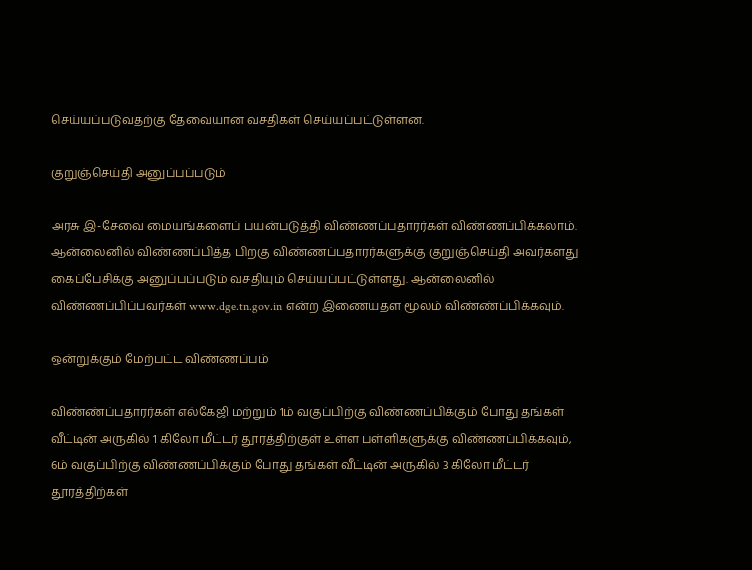செய்யப்படுவதற்கு தேவையான வசதிகள் செய்யப்பட்டுள்ளன.

குறுஞ்செய்தி அனுப்பப்படும்

அரசு இ-சேவை மையங்களைப் பயன்படுத்தி விண்ணப்பதாரர்கள் விண்ணப்பிக்கலாம். ஆன்லைனில் விண்ணப்பித்த பிறகு விண்ணப்பதாரர்களுக்கு குறுஞ்செய்தி அவர்களது கைப்பேசிக்கு அனுப்பப்படும் வசதியும் செய்யப்பட்டுள்ளது. ஆன்லைனில் விண்ணப்பிப்பவர்கள் www.dge.tn.gov.in என்ற இணையதள மூலம் விண்ண்ப்பிக்கவும்.

ஒன்றுக்கும் மேற்பட்ட விண்ணப்பம்

விண்ண்ப்பதாரர்கள் எல்கேஜி மற்றும் 1ம் வகுப்பிற்கு விண்ணப்பிக்கும் போது தங்கள் வீட்டின் அருகில் 1 கிலோ மீட்டர் தூரத்திற்குள் உள்ள பள்ளிகளுக்கு விண்ணப்பிக்கவும், 6ம் வகுப்பிற்கு விண்ணப்பிக்கும் போது தங்கள் வீட்டின் அருகில் 3 கிலோ மீட்டர் தூரத்திற்கள்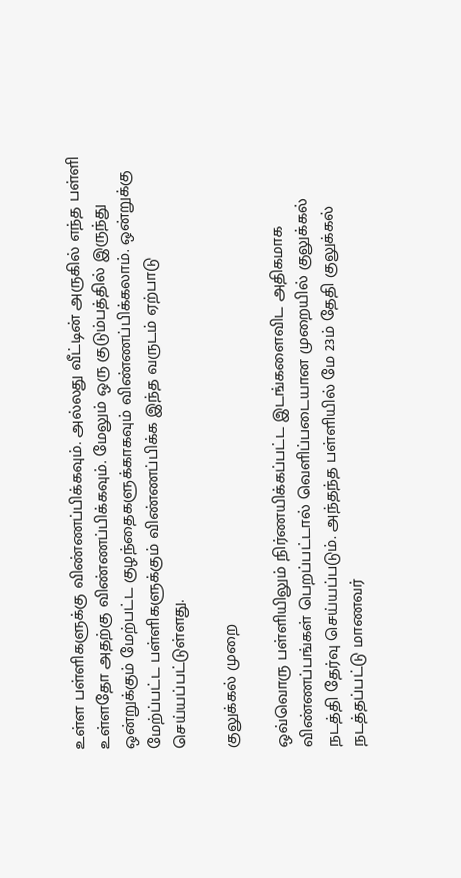உள்ள பள்ளிகளுக்கு விண்ணப்பிக்கவும். அல்லது வீட்டின் அருகில் எந்த பள்ளி உள்ளதோ அதற்கு விண்ணப்பிக்கவும். மேலும் ஒரு குடும்பத்தில் இருந்து ஒன்றுக்கும் மேற்பட்ட குழந்தைகளுக்காகவும் விண்ணப்பிக்கலாம். ஒன்றுக்கு மேற்ப்பட்ட பள்ளிகளுக்கும் விண்ணப்பிக்க இந்த வருடம் ஏற்பாடு செய்யப்பட்டுள்ளது.

குலுக்கல் முறை

ஒவ்வொரு பள்ளியிலும் நிர்ணயிக்கப்பட்ட இடங்களைவிட அதிகமாக விண்ணப்பங்கள் பெறப்பட்டால் வெளிப்படையான முறையில் குலுக்கல் நடத்தி தேர்வு செய்யப்படும். அந்தந்த பள்ளியில் மே 23ம் தேதி குலுக்கல் நடத்தப்பட்டு மாணவர்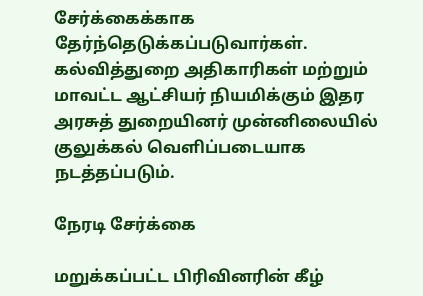சேர்க்கைக்காக தேர்ந்தெடுக்கப்படுவார்கள். கல்வித்துறை அதிகாரிகள் மற்றும் மாவட்ட ஆட்சியர் நியமிக்கும் இதர அரசுத் துறையினர் முன்னிலையில் குலுக்கல் வெளிப்படையாக நடத்தப்படும்.

நேரடி சேர்க்கை

மறுக்கப்பட்ட பிரிவினரின் கீழ்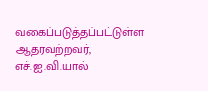வகைப்படுத்தப்பட்டுள்ள ஆதரவற்றவர், எச்.ஐ.வி.யால்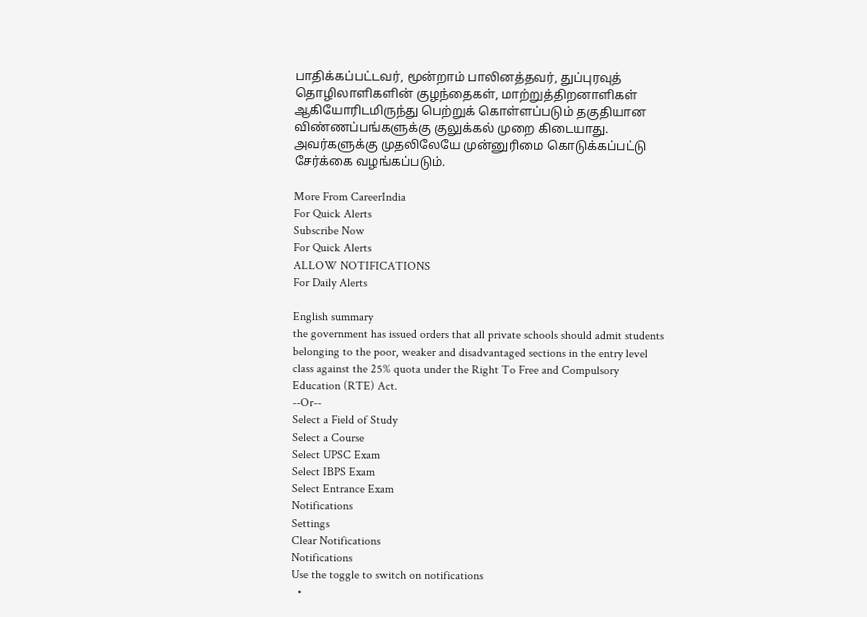பாதிக்கப்பட்டவர், மூன்றாம் பாலினத்தவர், துப்புரவுத் தொழிலாளிகளின் குழந்தைகள், மாற்றுத்திறனாளிகள் ஆகியோரிடமிருந்து பெற்றுக் கொள்ளப்படும் தகுதியான விண்ணப்பங்களுக்கு குலுக்கல் முறை கிடையாது. அவர்களுக்கு முதலிலேயே முன்னுரிமை கொடுக்கப்பட்டு சேர்க்கை வழங்கப்படும்.

More From CareerIndia
For Quick Alerts
Subscribe Now
For Quick Alerts
ALLOW NOTIFICATIONS
For Daily Alerts

English summary
the government has issued orders that all private schools should admit students belonging to the poor, weaker and disadvantaged sections in the entry level class against the 25% quota under the Right To Free and Compulsory Education (RTE) Act.
--Or--
Select a Field of Study
Select a Course
Select UPSC Exam
Select IBPS Exam
Select Entrance Exam
Notifications
Settings
Clear Notifications
Notifications
Use the toggle to switch on notifications
  •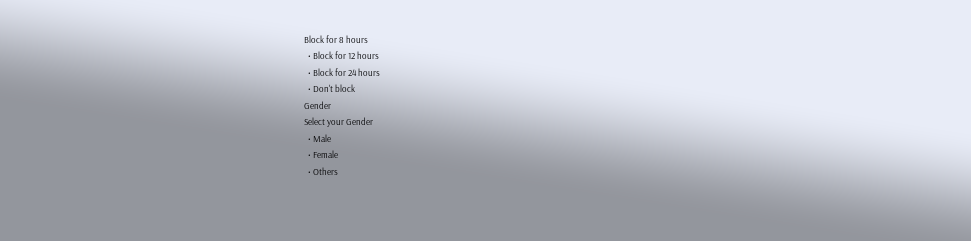Block for 8 hours
  • Block for 12 hours
  • Block for 24 hours
  • Don't block
Gender
Select your Gender
  • Male
  • Female
  • Others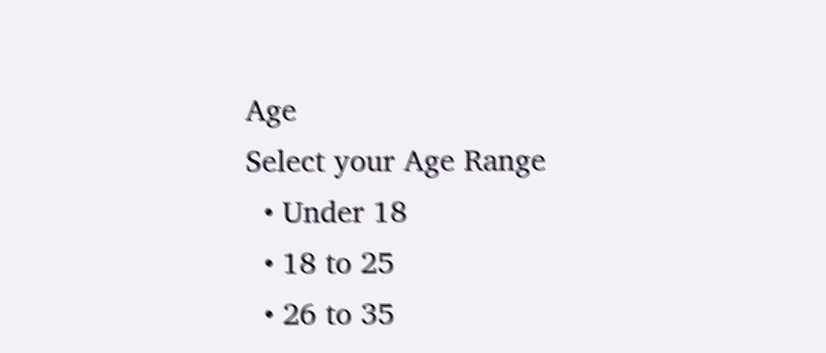Age
Select your Age Range
  • Under 18
  • 18 to 25
  • 26 to 35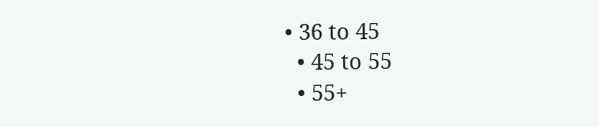• 36 to 45
  • 45 to 55
  • 55+